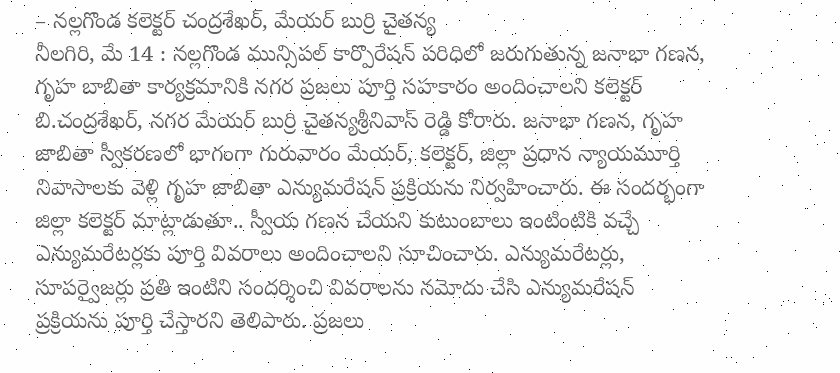– నల్లగొండ కలెక్టర్ చంద్రశేఖర్, మేయర్ బుర్రి చైతన్య
నీలగిరి, మే 14 : నల్లగొండ మున్సిపల్ కార్పొరేషన్ పరిధిలో జరుగుతున్న జనాభా గణన, గృహ బాబితా కార్యక్రమానికి నగర ప్రజలు పూర్తి సహకారం అందించాలని కలెక్టర్ బి.చంద్రశేఖర్, నగర మేయర్ బుర్రి చైతన్యశ్రీనివాస్ రెడ్డి కోరారు. జనాభా గణన, గృహ జాబితా స్వీకరణలో భాగంగా గురువారం మేయర్, కలెక్టర్, జిల్లా ప్రధాన న్యాయమూర్తి నివాసాలకు వెళ్లి గృహ జాబితా ఎన్యుమరేషన్ ప్రక్రియను నిర్వహించారు. ఈ సందర్భంగా జిల్లా కలెక్టర్ మాట్లాడుతూ.. స్వీయ గణన చేయని కుటుంబాలు ఇంటింటికి వచ్చే ఎన్యుమరేటర్లకు పూర్తి వివరాలు అందించాలని సూచించారు. ఎన్యుమరేటర్లు, సూపర్వైజర్లు ప్రతి ఇంటిని సందర్శించి వివరాలను నమోదు చేసి ఎన్యుమరేషన్ ప్రక్రియను పూర్తి చేస్తారని తెలిపారు. ప్రజలు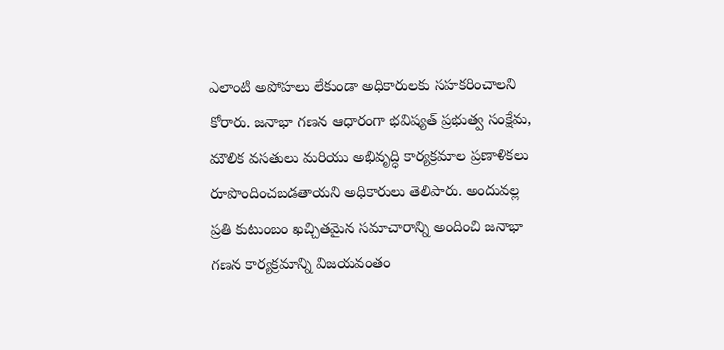ఎలాంటి అపోహలు లేకుండా అధికారులకు సహకరించాలని కోరారు. జనాభా గణన ఆధారంగా భవిష్యత్ ప్రభుత్వ సంక్షేమ, మౌలిక వసతులు మరియు అభివృద్ధి కార్యక్రమాల ప్రణాళికలు రూపొందించబడతాయని అధికారులు తెలిపారు. అందువల్ల ప్రతి కుటుంబం ఖచ్చితమైన సమాచారాన్ని అందించి జనాభా గణన కార్యక్రమాన్ని విజయవంతం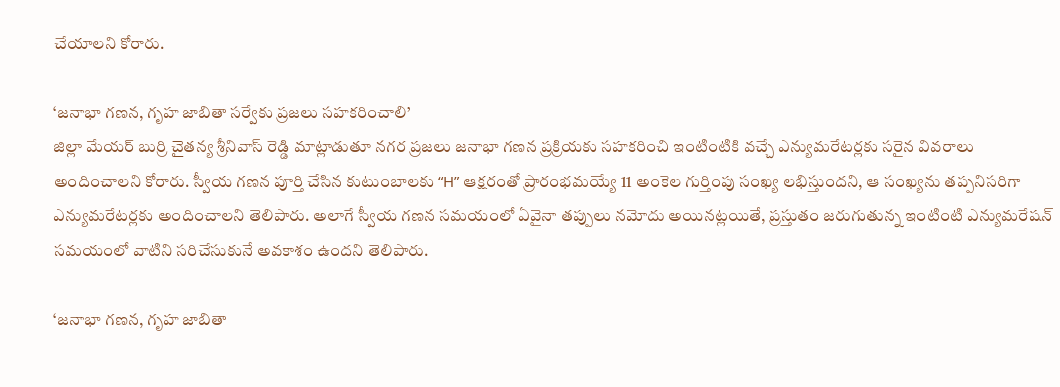చేయాలని కోరారు.

‘జనాభా గణన, గృహ జాబితా సర్వేకు ప్రజలు సహకరించాలి’
జిల్లా మేయర్ బుర్రి చైతన్య శ్రీనివాస్ రెడ్డి మాట్లాడుతూ నగర ప్రజలు జనాభా గణన ప్రక్రియకు సహకరించి ఇంటింటికి వచ్చే ఎన్యుమరేటర్లకు సరైన వివరాలు అందించాలని కోరారు. స్వీయ గణన పూర్తి చేసిన కుటుంబాలకు “H” ఆక్షరంతో ప్రారంభమయ్యే 11 అంకెల గుర్తింపు సంఖ్య లభిస్తుందని, ఆ సంఖ్యను తప్పనిసరిగా ఎన్యుమరేటర్లకు అందించాలని తెలిపారు. అలాగే స్వీయ గణన సమయంలో ఏవైనా తప్పులు నమోదు అయినట్లయితే, ప్రస్తుతం జరుగుతున్న ఇంటింటి ఎన్యుమరేషన్ సమయంలో వాటిని సరిచేసుకునే అవకాశం ఉందని తెలిపారు.

‘జనాభా గణన, గృహ జాబితా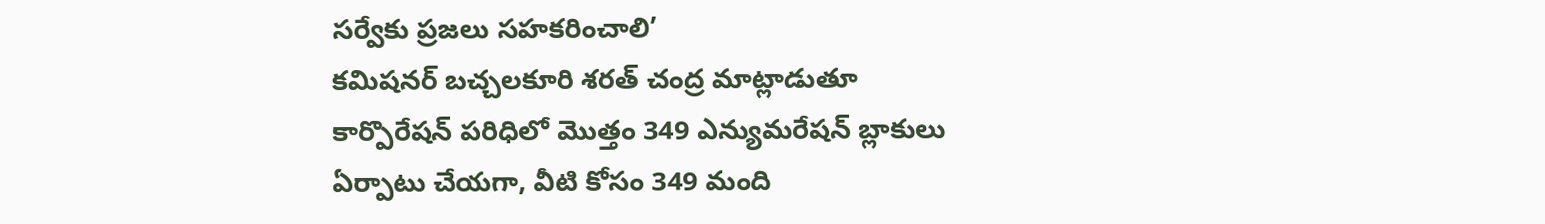సర్వేకు ప్రజలు సహకరించాలి’
కమిషనర్ బచ్చలకూరి శరత్ చంద్ర మాట్లాడుతూ కార్పొరేషన్ పరిధిలో మొత్తం 349 ఎన్యుమరేషన్ బ్లాకులు ఏర్పాటు చేయగా, వీటి కోసం 349 మంది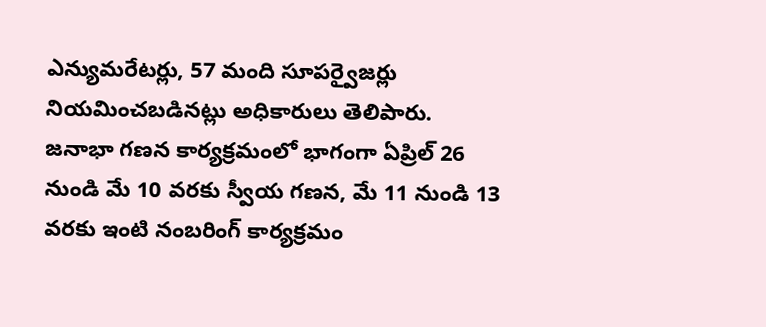ఎన్యుమరేటర్లు, 57 మంది సూపర్వైజర్లు నియమించబడినట్లు అధికారులు తెలిపారు. జనాభా గణన కార్యక్రమంలో భాగంగా ఏప్రిల్ 26 నుండి మే 10 వరకు స్వీయ గణన, మే 11 నుండి 13 వరకు ఇంటి నంబరింగ్ కార్యక్రమం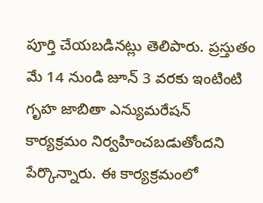పూర్తి చేయబడినట్లు తెలిపారు. ప్రస్తుతం మే 14 నుండి జూన్ 3 వరకు ఇంటింటి గృహ జాబితా ఎన్యుమరేషన్ కార్యక్రమం నిర్వహించబడుతోందని పేర్కొన్నారు. ఈ కార్యక్రమంలో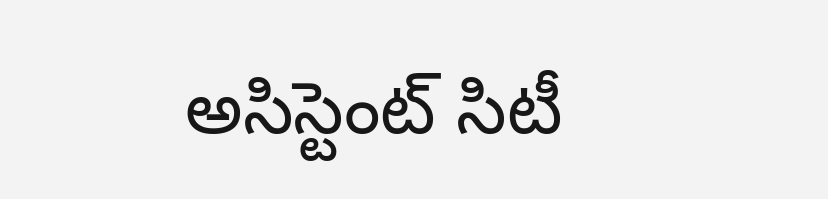అసిస్టెంట్ సిటీ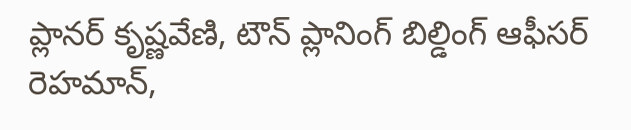ప్లానర్ కృష్ణవేణి, టౌన్ ప్లానింగ్ బిల్డింగ్ ఆఫీసర్ రెహమాన్,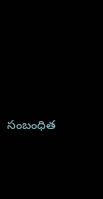సంబంధిత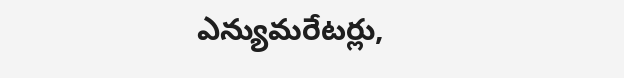ఎన్యుమరేటర్లు,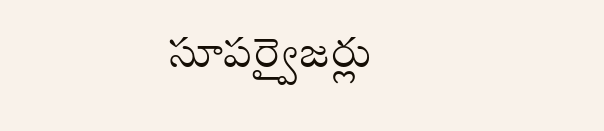సూపర్వైజర్లు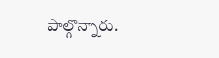పాల్గొన్నారు.